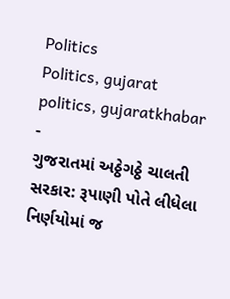Politics
Politics, gujarat politics, gujaratkhabar
-
ગુજરાતમાં અઠ્ઠેગઠ્ઠે ચાલતી સરકાર: રૂપાણી પોતે લીધેલા નિર્ણયોમાં જ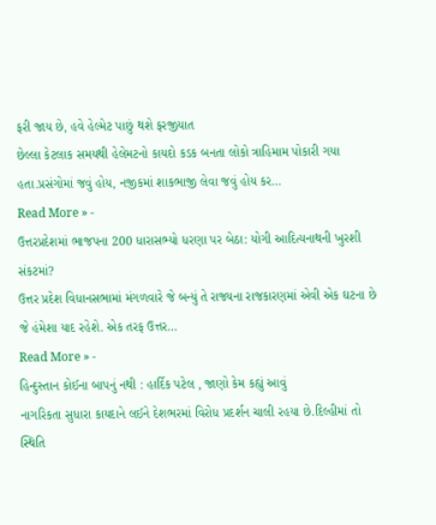ફરી જાય છે, હવે હેલ્મેટ પાછું થશે ફરજીયાત
છેલ્લા કેટલાક સમયથી હેલેમટનો કાયદો કડક બનતા લોકો ત્રાહિમામ પોકારી ગયા હતા.પ્રસંગોમાં જવું હોય, નજીકમાં શાકભાજી લેવા જવું હોય કર…
Read More » -
ઉત્તરપ્રદેશમાં ભાજપના 200 ધારાસભ્યો ધરણા પર બેઠા: યોગી આદિત્યનાથની ખુરશી સંકટમાં?
ઉત્તર પ્રદેશ વિધાનસભામાં મંગળવારે જે બન્યું તે રાજ્યના રાજકારણમાં એવી એક ઘટના છે જે હંમેશા યાદ રહેશે. એક તરફ ઉત્તર…
Read More » -
હિન્દુસ્તાન કોઈના બાપનું નથી : હાર્દિક પટેલ , જાણો કેમ કહ્યું આવું
નાગરિકતા સુધારા કાયદાને લઈને દેશભરમાં વિરોધ પ્રદર્શન ચાલી રહયા છે.દિલ્હીમાં તો સ્થિતિ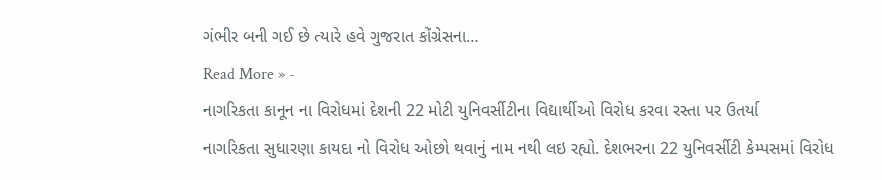ગંભીર બની ગઈ છે ત્યારે હવે ગુજરાત કોંગ્રેસના…
Read More » -
નાગરિકતા કાનૂન ના વિરોધમાં દેશની 22 મોટી યુનિવર્સીટીના વિદ્યાર્થીઓ વિરોધ કરવા રસ્તા પર ઉતર્યા
નાગરિકતા સુધારણા કાયદા નો વિરોધ ઓછો થવાનું નામ નથી લઇ રહ્યો. દેશભરના 22 યુનિવર્સીટી કેમ્પસમાં વિરોધ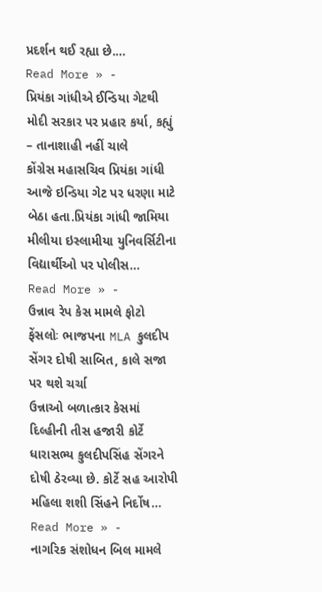પ્રદર્શન થઈ રહ્યા છે.…
Read More » -
પ્રિયંકા ગાંધીએ ઈન્ડિયા ગેટથી મોદી સરકાર પર પ્રહાર કર્યા, કહ્યું – તાનાશાહી નહીં ચાલે
કોંગ્રેસ મહાસચિવ પ્રિયંકા ગાંધી આજે ઇન્ડિયા ગેટ પર ધરણા માટે બેઠા હતા.પ્રિયંકા ગાંધી જામિયા મીલીયા ઇસ્લામીયા યુનિવર્સિટીના વિદ્યાર્થીઓ પર પોલીસ…
Read More » -
ઉન્નાવ રેપ કેસ મામલે ફોટો ફેંસલોઃ ભાજપના MLA કુલદીપ સેંગર દોષી સાબિત, કાલે સજા પર થશે ચર્ચા
ઉન્નાઓ બળાત્કાર કેસમાં દિલ્હીની તીસ હજારી કોર્ટે ધારાસભ્ય કુલદીપસિંહ સેંગરને દોષી ઠેરવ્યા છે. કોર્ટે સહ આરોપી મહિલા શશી સિંહને નિર્દોષ…
Read More » -
નાગરિક સંશોધન બિલ મામલે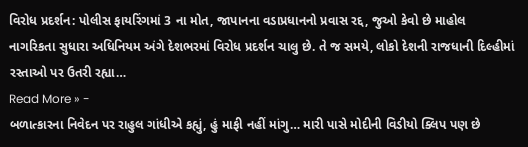વિરોધ પ્રદર્શન: પોલીસ ફાયરિંગમાં 3 ના મોત, જાપાનના વડાપ્રધાનનો પ્રવાસ રદ્દ, જુઓ કેવો છે માહોલ
નાગરિકતા સુધારા અધિનિયમ અંગે દેશભરમાં વિરોધ પ્રદર્શન ચાલુ છે. તે જ સમયે, લોકો દેશની રાજધાની દિલ્હીમાં રસ્તાઓ પર ઉતરી રહ્યા…
Read More » -
બળાત્કારના નિવેદન પર રાહુલ ગાંધીએ કહ્યું, હું માફી નહીં માંગુ… મારી પાસે મોદીની વિડીયો ક્લિપ પણ છે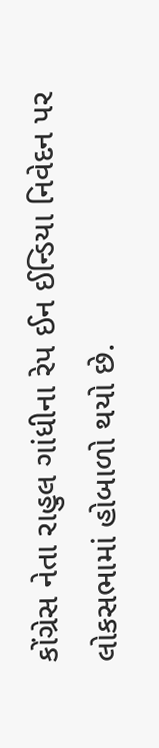કોંગ્રેસ નેતા રાહુલ ગાંધીના રેપ ઈન ઈન્ડિયા નિવેદન પર લોકસભામાં હોબાળો થયો છે.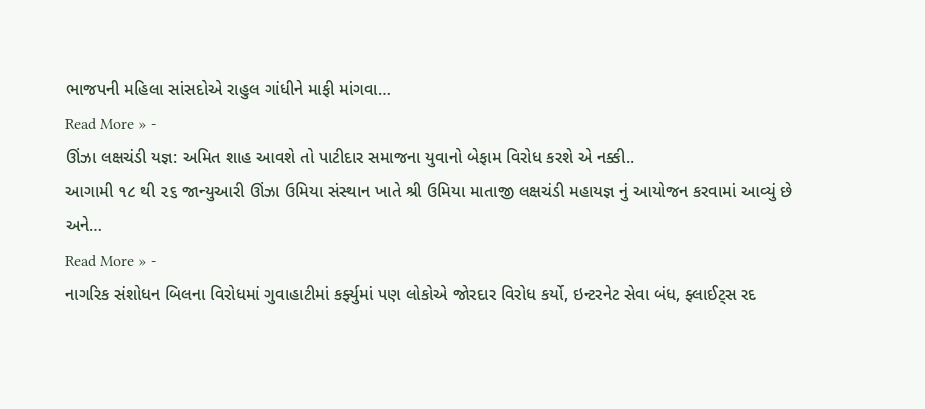ભાજપની મહિલા સાંસદોએ રાહુલ ગાંધીને માફી માંગવા…
Read More » -
ઊંઝા લક્ષચંડી યજ્ઞ: અમિત શાહ આવશે તો પાટીદાર સમાજના યુવાનો બેફામ વિરોધ કરશે એ નક્કી..
આગામી ૧૮ થી ૨૬ જાન્યુઆરી ઊંઝા ઉમિયા સંસ્થાન ખાતે શ્રી ઉમિયા માતાજી લક્ષચંડી મહાયજ્ઞ નું આયોજન કરવામાં આવ્યું છે અને…
Read More » -
નાગરિક સંશોધન બિલના વિરોધમાં ગુવાહાટીમાં કર્ફ્યુમાં પણ લોકોએ જોરદાર વિરોધ કર્યો, ઇન્ટરનેટ સેવા બંધ, ફ્લાઈટ્સ રદ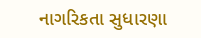નાગરિકતા સુધારણા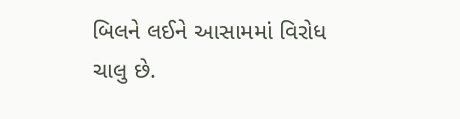બિલને લઈને આસામમાં વિરોધ ચાલુ છે.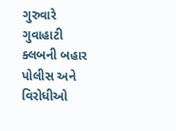ગુરુવારે ગુવાહાટી ક્લબની બહાર પોલીસ અને વિરોધીઓ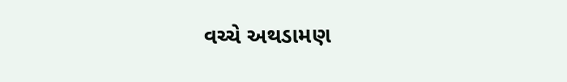વચ્ચે અથડામણ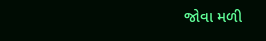જોવા મળી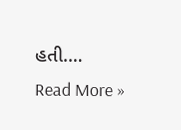હતી.…
Read More »